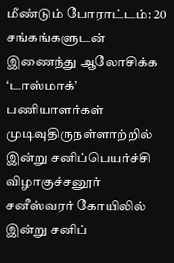மீண்டும் போராட்டம்: 20 சங்கங்களுடன் இணைந்து ஆலோசிக்க ‘டாஸ்மாக்’ பணியாளர்கள் முடிவுதிருநள்ளாற்றில் இன்று சனிப்பெயர்ச்சி விழாகுச்சனூர் சனீஸ்வரர் கோயிலில் இன்று சனிப்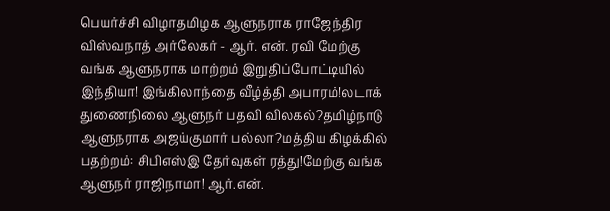பெயர்ச்சி விழாதமிழக ஆளுநராக ராஜேந்திர விஸ்வநாத் அர்லேகர் - ஆர். என். ரவி மேற்கு வங்க ஆளுநராக மாற்றம் இறுதிப்போட்டியில் இந்தியா! இங்கிலாந்தை வீழ்த்தி அபாரம்!லடாக் துணைநிலை ஆளுநர் பதவி விலகல்?தமிழ்நாடு ஆளுநராக அஜய்குமார் பல்லா?மத்திய கிழக்கில் பதற்றம்: சிபிஎஸ்இ தேர்வுகள் ரத்து!மேற்கு வங்க ஆளுநர் ராஜிநாமா! ஆர்.என்.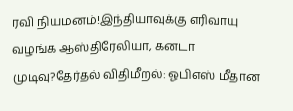ரவி நியமனம்!இந்தியாவுக்கு எரிவாயு வழங்க ஆஸ்திரேலியா, கனடா முடிவு?தேர்தல் விதிமீறல்: ஓபிஎஸ் மீதான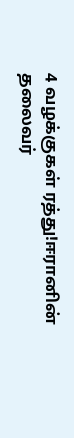4 வழக்குகள் ரத்து!ஈரானின் தலைவர்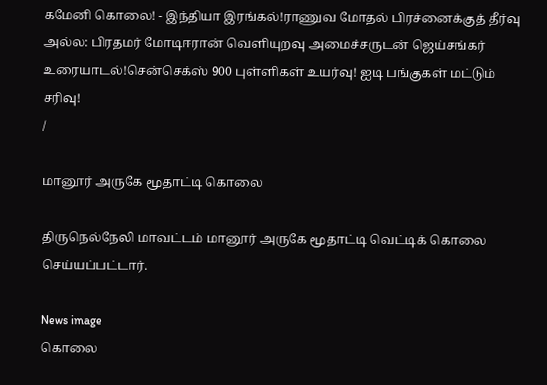கமேனி கொலை! - இந்தியா இரங்கல்!ராணுவ மோதல் பிரச்னைக்குத் தீர்வு அல்ல: பிரதமர் மோடிஈரான் வெளியுறவு அமைச்சருடன் ஜெய்சங்கர் உரையாடல்!சென்செக்ஸ் 900 புள்ளிகள் உயர்வு! ஐடி பங்குகள் மட்டும் சரிவு!
/

மானூர் அருகே மூதாட்டி கொலை

திருநெல்நேலி மாவட்டம் மானூர் அருகே மூதாட்டி வெட்டிக் கொலை செய்யப்பட்டார்.

News image
கொலை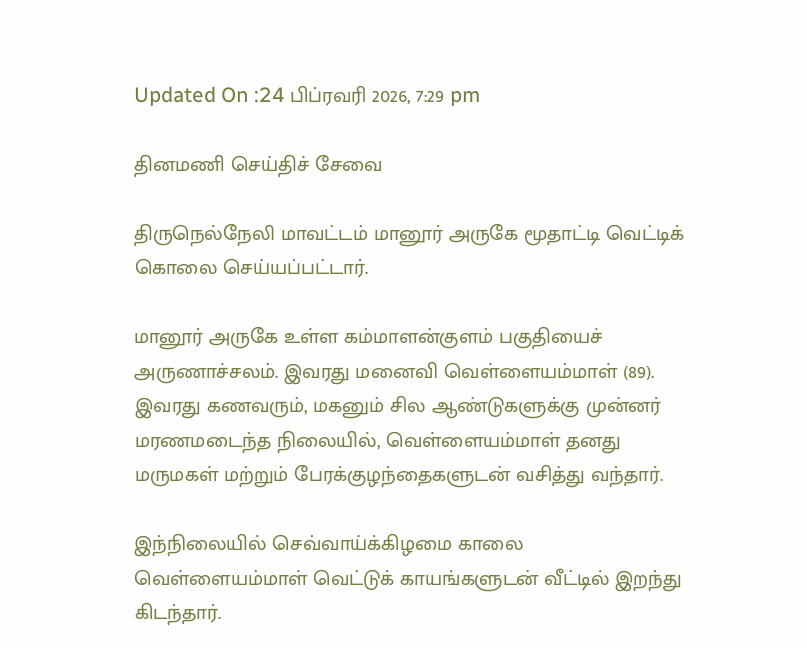Updated On :24 பிப்ரவரி 2026, 7:29 pm

தினமணி செய்திச் சேவை

திருநெல்நேலி மாவட்டம் மானூர் அருகே மூதாட்டி வெட்டிக் கொலை செய்யப்பட்டார்.

மானூர் அருகே உள்ள கம்மாளன்குளம் பகுதியைச் அருணாச்சலம். இவரது மனைவி வெள்ளையம்மாள் (89). இவரது கணவரும், மகனும் சில ஆண்டுகளுக்கு முன்னர் மரணமடைந்த நிலையில், வெள்ளையம்மாள் தனது மருமகள் மற்றும் பேரக்குழந்தைகளுடன் வசித்து வந்தார்.

இந்நிலையில் செவ்வாய்க்கிழமை காலை வெள்ளையம்மாள் வெட்டுக் காயங்களுடன் வீட்டில் இறந்து கிடந்தார்.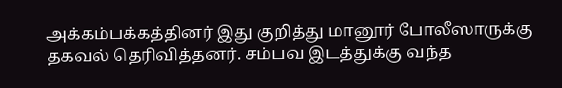அக்கம்பக்கத்தினர் இது குறித்து மானூர் போலீஸாருக்கு தகவல் தெரிவித்தனர். சம்பவ இடத்துக்கு வந்த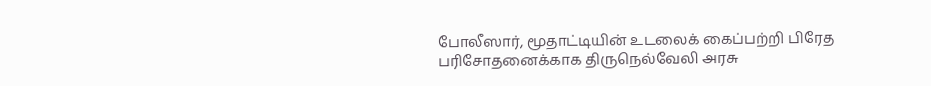போலீஸார், மூதாட்டியின் உடலைக் கைப்பற்றி பிரேத பரிசோதனைக்காக திருநெல்வேலி அரசு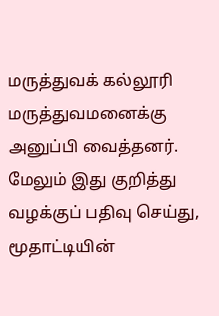மருத்துவக் கல்லூரி மருத்துவமனைக்கு அனுப்பி வைத்தனர். மேலும் இது குறித்து வழக்குப் பதிவு செய்து, மூதாட்டியின்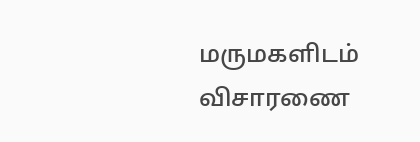மருமகளிடம் விசாரணை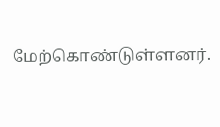மேற்கொண்டுள்ளனர்.